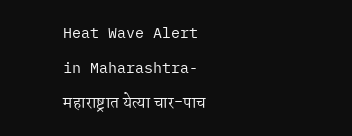Heat Wave Alert in Maharashtra-महाराष्ट्रात येत्या चार-पाच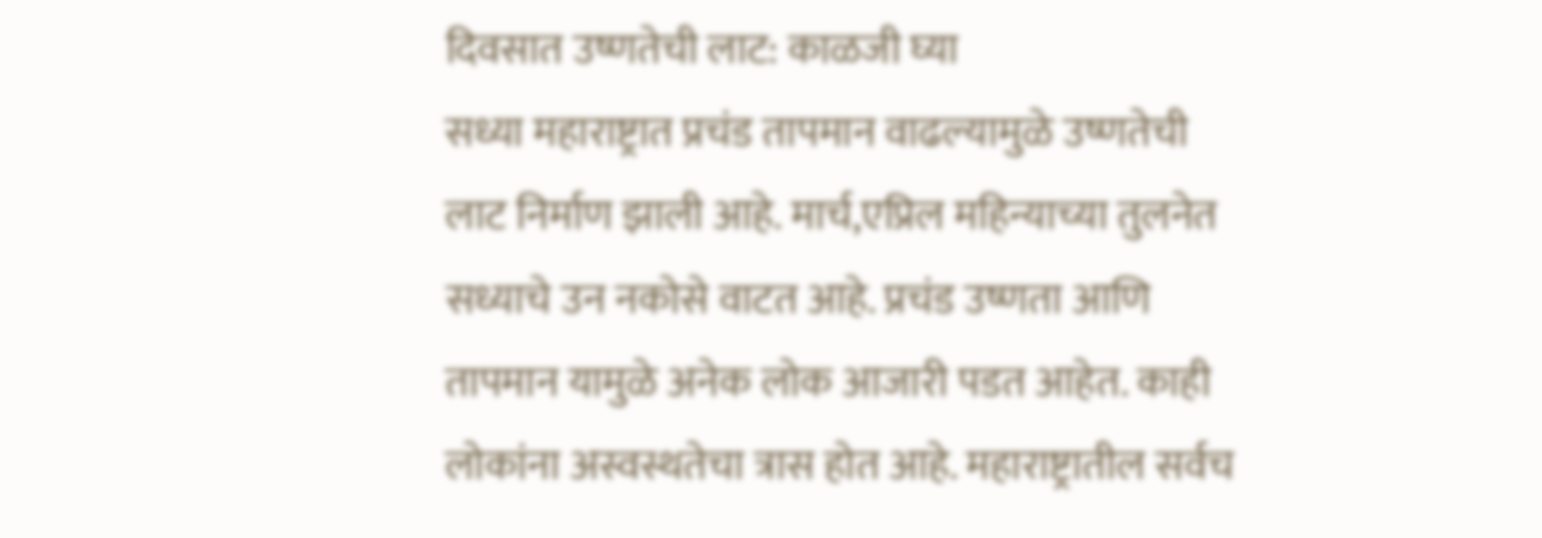दिवसात उष्णतेची लाट: काळजी घ्या
सध्या महाराष्ट्रात प्रचंड तापमान वाढल्यामुळे उष्णतेची लाट निर्माण झाली आहे. मार्च,एप्रिल महिन्याच्या तुलनेत सध्याचे उन नकोसे वाटत आहे. प्रचंड उष्णता आणि तापमान यामुळे अनेक लोक आजारी पडत आहेत. काही लोकांना अस्वस्थतेचा त्रास होत आहे. महाराष्ट्रातील सर्वच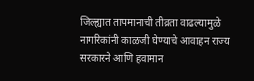जिल्ह्यात तापमानाची तीव्रता वाढल्यामुळे नागरिकांनी काळजी घेण्याचे आवाहन राज्य सरकारने आणि हवामान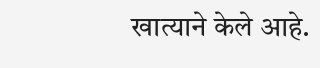खात्याने केले आहे.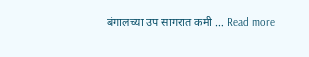बंगालच्या उप सागरात कमी … Read more